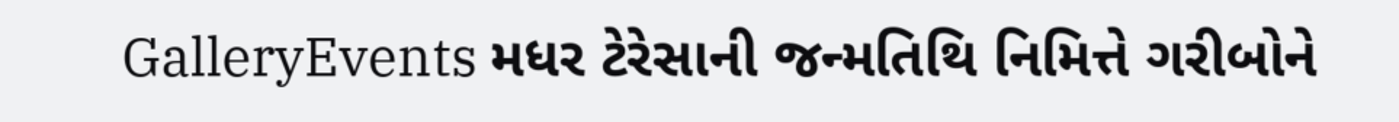GalleryEvents મધર ટેરેસાની જન્મતિથિ નિમિત્તે ગરીબોને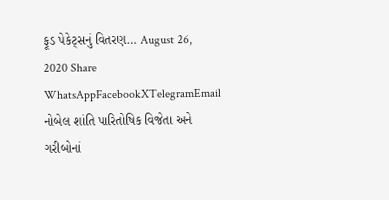ફૂડ પેકેટ્સનું વિતરણ… August 26, 2020 Share WhatsAppFacebookXTelegramEmail નોબેલ શાંતિ પારિતોષિક વિજેતા અને ગરીબોનાં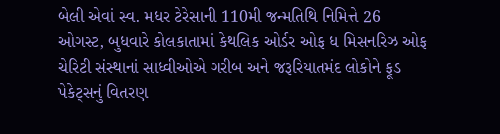બેલી એવાં સ્વ. મધર ટેરેસાની 110મી જન્મતિથિ નિમિત્તે 26 ઓગસ્ટ, બુધવારે કોલકાતામાં કેથલિક ઓર્ડર ઓફ ધ મિસનરિઝ ઓફ ચેરિટી સંસ્થાનાં સાધ્વીઓએ ગરીબ અને જરૂરિયાતમંદ લોકોને ફૂડ પેકેટ્સનું વિતરણ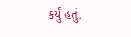કર્યું હતું.